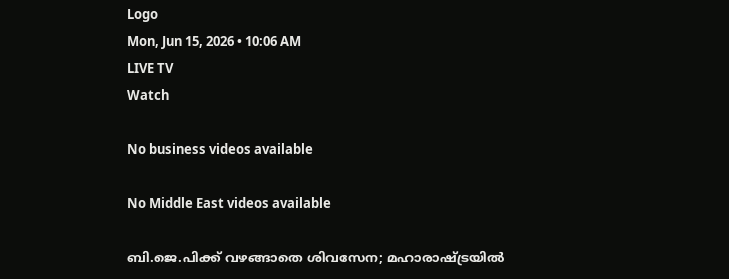Logo
Mon, Jun 15, 2026 • 10:06 AM
LIVE TV
Watch

No business videos available

No Middle East videos available

ബി.ജെ.പിക്ക് വഴങ്ങാതെ ശിവസേന; മഹാരാഷ്ട്രയില്‍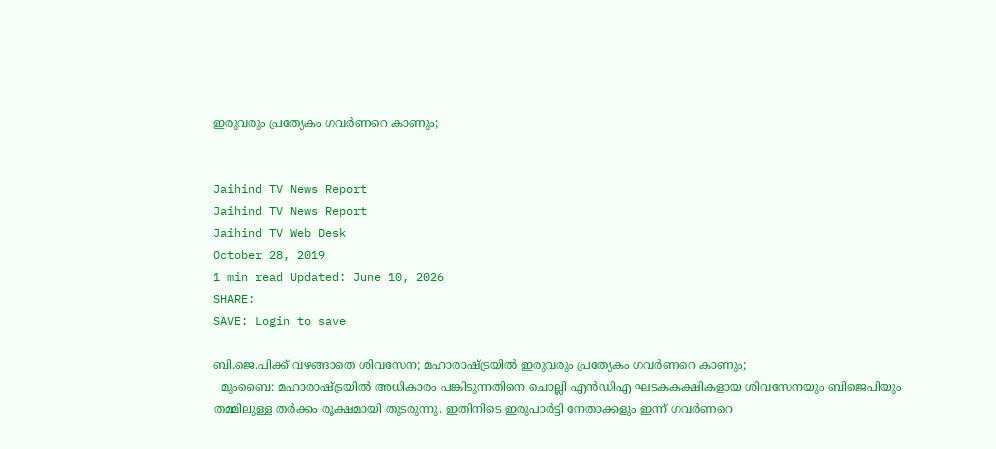ഇരുവരും പ്രത്യേകം ഗവര്‍ണറെ കാണും;


Jaihind TV News Report
Jaihind TV News Report
Jaihind TV Web Desk
October 28, 2019
1 min read Updated: June 10, 2026
SHARE:
SAVE: Login to save

ബി.ജെ.പിക്ക് വഴങ്ങാതെ ശിവസേന; മഹാരാഷ്ട്രയില്‍ ഇരുവരും പ്രത്യേകം ഗവര്‍ണറെ കാണും;
  മുംബൈ: മഹാരാഷ്ട്രയില്‍ അധികാരം പങ്കിടുന്നതിനെ ചൊല്ലി എന്‍ഡിഎ ഘടകകക്ഷികളായ ശിവസേനയും ബിജെപിയും തമ്മിലുള്ള തര്‍ക്കം രൂക്ഷമായി തുടരുന്നു. ഇതിനിടെ ഇരുപാര്‍ട്ടി നേതാക്കളും ഇന്ന് ഗവര്‍ണറെ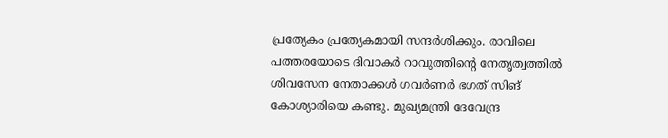പ്രത്യേകം പ്രത്യേകമായി സന്ദര്‍ശിക്കും. രാവിലെ പത്തരയോടെ ദിവാകര്‍ റാവുത്തിന്റെ നേതൃത്വത്തില്‍ ശിവസേന നേതാക്കള്‍ ഗവര്‍ണര്‍ ഭഗത് സിങ് കോശ്യാരിയെ കണ്ടു. മുഖ്യമന്ത്രി ദേവേന്ദ്ര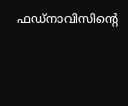ഫഡ്നാവിസിന്റെ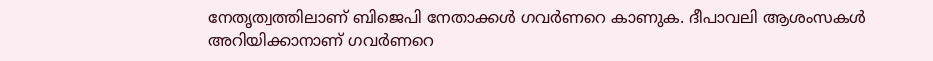നേതൃത്വത്തിലാണ് ബിജെപി നേതാക്കള്‍ ഗവര്‍ണറെ കാണുക. ദീപാവലി ആശംസകള്‍ അറിയിക്കാനാണ് ഗവര്‍ണറെ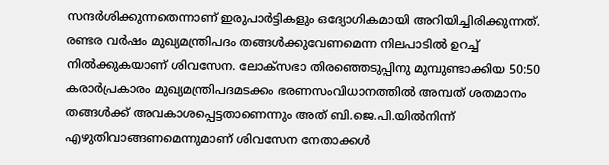സന്ദര്‍ശിക്കുന്നതെന്നാണ് ഇരുപാര്‍ട്ടികളും ഒദ്യോഗികമായി അറിയിച്ചിരിക്കുന്നത്. രണ്ടര വര്‍ഷം മുഖ്യമന്ത്രിപദം തങ്ങള്‍ക്കുവേണമെന്ന നിലപാടില്‍ ഉറച്ച് നില്‍ക്കുകയാണ് ശിവസേന. ലോക്‌സഭാ തിരഞ്ഞെടുപ്പിനു മുമ്പുണ്ടാക്കിയ 50:50 കരാര്‍പ്രകാരം മുഖ്യമന്ത്രിപദമടക്കം ഭരണസംവിധാനത്തില്‍ അമ്പത് ശതമാനം തങ്ങള്‍ക്ക് അവകാശപ്പെട്ടതാണെന്നും അത് ബി.ജെ.പി.യില്‍നിന്ന് എഴുതിവാങ്ങണമെന്നുമാണ് ശിവസേന നേതാക്കള്‍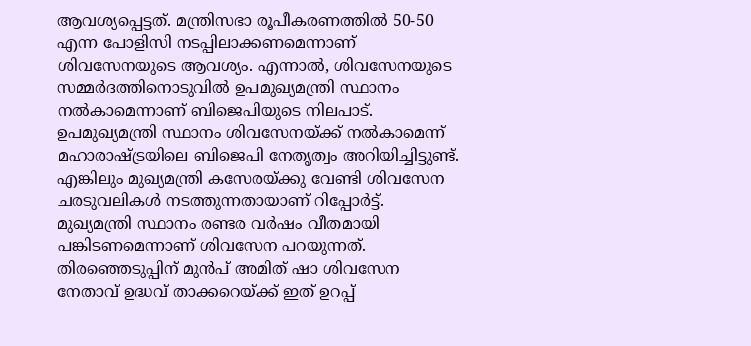ആവശ്യപ്പെട്ടത്. മന്ത്രിസഭാ രൂപീകരണത്തില്‍ 50-50 എന്ന പോളിസി നടപ്പിലാക്കണമെന്നാണ് ശിവസേനയുടെ ആവശ്യം. എന്നാല്‍, ശിവസേനയുടെ സമ്മര്‍ദത്തിനൊടുവില്‍ ഉപമുഖ്യമന്ത്രി സ്ഥാനം നല്‍കാമെന്നാണ് ബിജെപിയുടെ നിലപാട്. ഉപമുഖ്യമന്ത്രി സ്ഥാനം ശിവസേനയ്ക്ക് നല്‍കാമെന്ന് മഹാരാഷ്ട്രയിലെ ബിജെപി നേതൃത്വം അറിയിച്ചിട്ടുണ്ട്. എങ്കിലും മുഖ്യമന്ത്രി കസേരയ്ക്കു വേണ്ടി ശിവസേന ചരടുവലികള്‍ നടത്തുന്നതായാണ് റിപ്പോര്‍ട്ട്. മുഖ്യമന്ത്രി സ്ഥാനം രണ്ടര വര്‍ഷം വീതമായി പങ്കിടണമെന്നാണ് ശിവസേന പറയുന്നത്. തിരഞ്ഞെടുപ്പിന് മുന്‍പ് അമിത് ഷാ ശിവസേന നേതാവ് ഉദ്ധവ് താക്കറെയ്ക്ക് ഇത് ഉറപ്പ്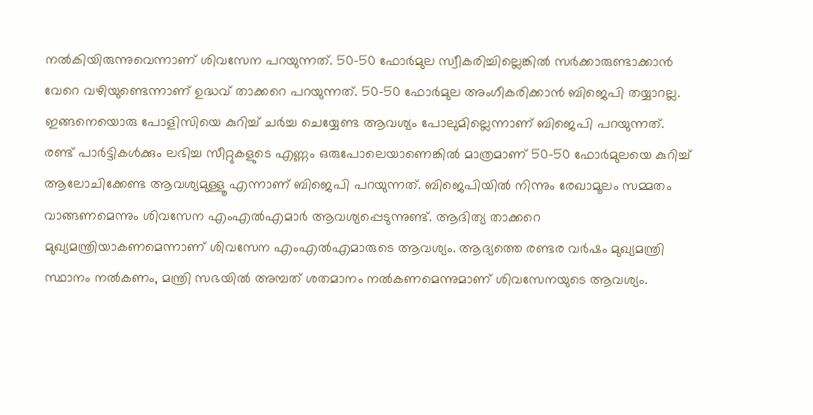നല്‍കിയിരുന്നുവെന്നാണ് ശിവസേന പറയുന്നത്. 50-50 ഫോര്‍മുല സ്വീകരിച്ചില്ലെങ്കില്‍ സര്‍ക്കാരുണ്ടാക്കാന്‍ വേറെ വഴിയുണ്ടെന്നാണ് ഉദ്ധവ് താക്കറെ പറയുന്നത്. 50-50 ഫോര്‍മുല അംഗീകരിക്കാന്‍ ബിജെപി തയ്യാറല്ല. ഇങ്ങനെയൊരു പോളിസിയെ കുറിച്ച് ചര്‍ച്ച ചെയ്യേണ്ട ആവശ്യം പോലുമില്ലെന്നാണ് ബിജെപി പറയുന്നത്. രണ്ട് പാര്‍ട്ടികള്‍ക്കും ലഭിച്ച സീറ്റുകളുടെ എണ്ണം ഒരുപോലെയാണെങ്കില്‍ മാത്രമാണ് 50-50 ഫോര്‍മുലയെ കുറിച്ച് ആലോചിക്കേണ്ട ആവശ്യമുള്ളൂ എന്നാണ് ബിജെപി പറയുന്നത്. ബിജെപിയില്‍ നിന്നും രേഖാമൂലം സമ്മതം വാങ്ങണമെന്നും ശിവസേന എംഎല്‍എമാര്‍ ആവശ്യപ്പെടുന്നുണ്ട്. ആദിത്യ താക്കറെ മുഖ്യമന്ത്രിയാകണമെന്നാണ് ശിവസേന എംഎല്‍എമാരുടെ ആവശ്യം. ആദ്യത്തെ രണ്ടര വര്‍ഷം മുഖ്യമന്ത്രി സ്ഥാനം നല്‍കണം, മന്ത്രി സഭയില്‍ അമ്പത് ശതമാനം നല്‍കണമെന്നുമാണ് ശിവസേനയുടെ ആവശ്യം.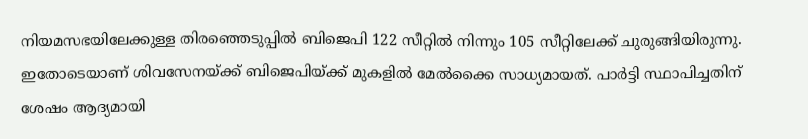നിയമസഭയിലേക്കുള്ള തിരഞ്ഞെടുപ്പില്‍ ബിജെപി 122 സീറ്റില്‍ നിന്നും 105 സീറ്റിലേക്ക് ചുരുങ്ങിയിരുന്നു. ഇതോടെയാണ് ശിവസേനയ്ക്ക് ബിജെപിയ്ക്ക് മുകളില്‍ മേല്‍ക്കൈ സാധ്യമായത്. പാര്‍ട്ടി സ്ഥാപിച്ചതിന് ശേഷം ആദ്യമായി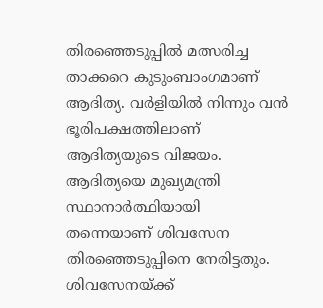തിരഞ്ഞെടുപ്പില്‍ മത്സരിച്ച താക്കറെ കുടുംബാംഗമാണ് ആദിത്യ. വര്‍ളിയില്‍ നിന്നും വന്‍ ഭൂരിപക്ഷത്തിലാണ് ആദിത്യയുടെ വിജയം. ആദിത്യയെ മുഖ്യമന്ത്രി സ്ഥാനാര്‍ത്ഥിയായി തന്നെയാണ് ശിവസേന തിരഞ്ഞെടുപ്പിനെ നേരിട്ടതും. ശിവസേനയ്ക്ക്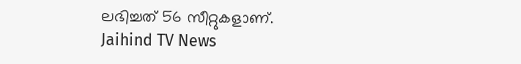ലഭിച്ചത് 56 സീറ്റുകളാണ്.
Jaihind TV News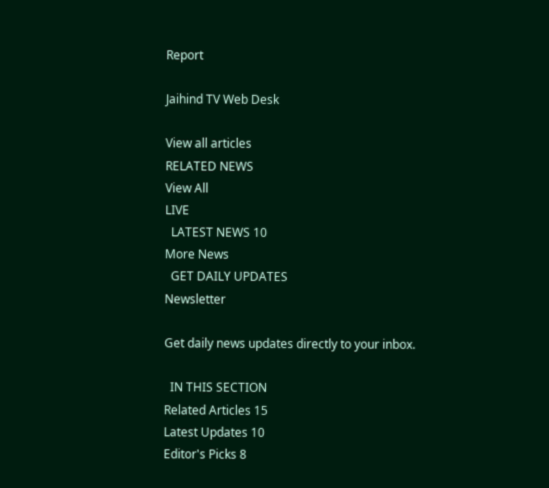Report

Jaihind TV Web Desk

View all articles
RELATED NEWS
View All
LIVE
  LATEST NEWS 10
More News
  GET DAILY UPDATES
Newsletter

Get daily news updates directly to your inbox.

  IN THIS SECTION
Related Articles 15
Latest Updates 10
Editor's Picks 8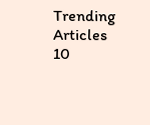Trending Articles 10